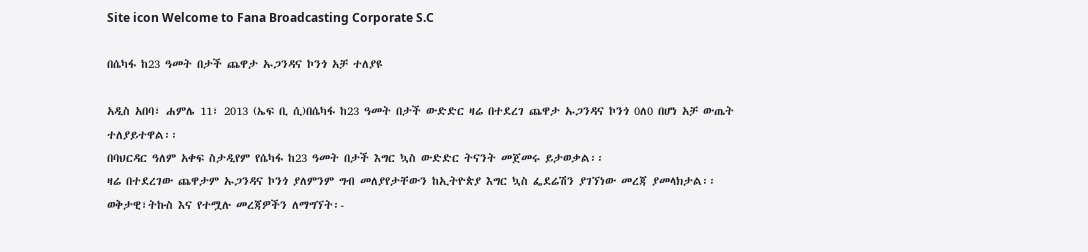Site icon Welcome to Fana Broadcasting Corporate S.C

በሴካፋ ከ23 ዓመት በታች ጨዋታ ኡጋንዳና ኮንጎ አቻ ተለያዩ

አዲስ አበባ፣ ሐምሌ 11፣ 2013 (ኤፍ ቢ ሲ)በሴካፋ ከ23 ዓመት በታች ውድድር ዛሬ በተደረገ ጨዋታ ኡጋንዳና ኮንጎ 0ለ0 በሆነ አቻ ውጤት ተለያይተዋል፡፡
በባህርዳር ዓለም አቀፍ ስታዲየም የሴካፋ ከ23 ዓመት በታች እግር ኳስ ውድድር ትናንት መጀመሩ ይታወቃል፡፡
ዛሬ በተደረገው ጨዋታም ኡጋንዳና ኮንጎ ያለምንም ግብ መለያየታቸውን ከኢትዮጵያ እግር ኳስ ፌደሬሽን ያገኘነው መረጃ ያመላክታል፡፡
ወቅታዊ፣ትኩስ እና የተሟሉ መረጃዎችን ለማግኘት፡-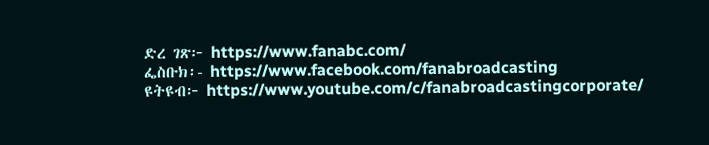ድረ ገጽ፦ https://www.fanabc.com/
ፌስቡክ፡- https://www.facebook.com/fanabroadcasting
ዩትዩብ፦ https://www.youtube.com/c/fanabroadcastingcorporate/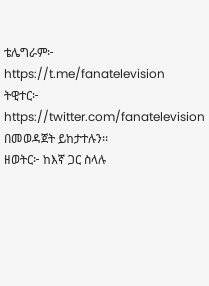ቴሌግራም፦ https://t.me/fanatelevision
ትዊተር፦ https://twitter.com/fanatelevision በመወዳጀት ይከታተሉን፡፡
ዘወትር፦ ከእኛ ጋር ስላሉ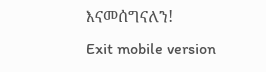እናመሰግናለን!
Exit mobile version